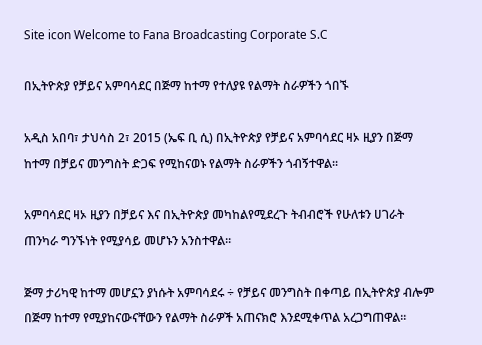Site icon Welcome to Fana Broadcasting Corporate S.C

በኢትዮጵያ የቻይና አምባሳደር በጅማ ከተማ የተለያዩ የልማት ስራዎችን ጎበኙ

አዲስ አበባ፣ ታህሳስ 2፣ 2015 (ኤፍ ቢ ሲ) በኢትዮጵያ የቻይና አምባሳደር ዛኦ ዚያን በጅማ ከተማ በቻይና መንግስት ድጋፍ የሚከናወኑ የልማት ስራዎችን ጎብኝተዋል፡፡

አምባሳደር ዛኦ ዚያን በቻይና እና በኢትዮጵያ መካከልየሚደረጉ ትብብሮች የሁለቱን ሀገራት ጠንካራ ግንኙነት የሚያሳይ መሆኑን አንስተዋል፡፡

ጅማ ታሪካዊ ከተማ መሆኗን ያነሱት አምባሳደሩ ÷ የቻይና መንግስት በቀጣይ በኢትዮጵያ ብሎም በጅማ ከተማ የሚያከናውናቸውን የልማት ስራዎች አጠናክሮ እንደሚቀጥል አረጋግጠዋል፡፡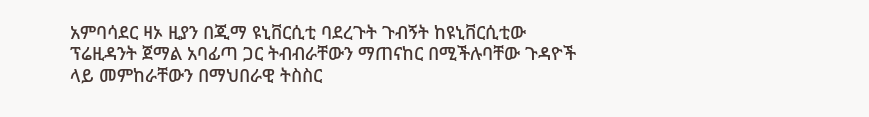አምባሳደር ዛኦ ዚያን በጂማ ዩኒቨርሲቲ ባደረጉት ጉብኝት ከዩኒቨርሲቲው ፕሬዚዳንት ጀማል አባፊጣ ጋር ትብብራቸውን ማጠናከር በሚችሉባቸው ጉዳዮች ላይ መምከራቸውን በማህበራዊ ትስስር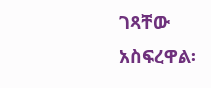ገጻቸው አስፍረዋል፡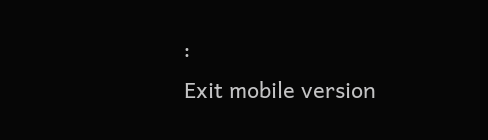፡
Exit mobile version